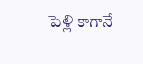పెళ్లి కాగానే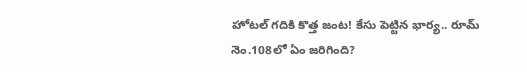హోటల్ గదికి కొత్త జంట! కేసు పెట్టిన భార్య.. రూమ్ నెం.108లో ఏం జరిగింది?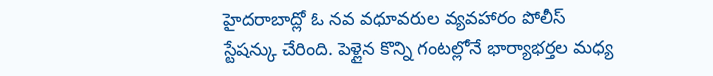హైదరాబాద్లో ఓ నవ వధూవరుల వ్యవహారం పోలీస్ స్టేషన్కు చేరింది. పెళ్లైన కొన్ని గంటల్లోనే భార్యాభర్తల మధ్య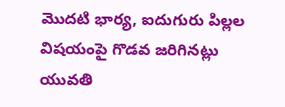మొదటి భార్య, ఐదుగురు పిల్లల విషయంపై గొడవ జరిగినట్లు యువతి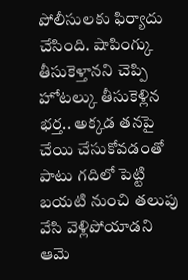పోలీసులకు ఫిర్యాదు చేసింది. షాపింగ్కు తీసుకెళ్తానని చెప్పి హోటల్కు తీసుకెళ్లిన భర్త.. అక్కడ తనపై చేయి చేసుకోవడంతో పాటు గదిలో పెట్టి బయటి నుంచి తలుపు వేసి వెళ్లిపోయాడని ఆమె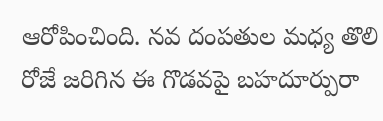ఆరోపించింది. నవ దంపతుల మధ్య తొలి రోజే జరిగిన ఈ గొడవపై బహదూర్పురా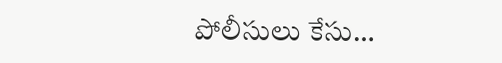పోలీసులు కేసు…